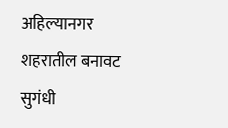अहिल्यानगर शहरातील बनावट सुगंधी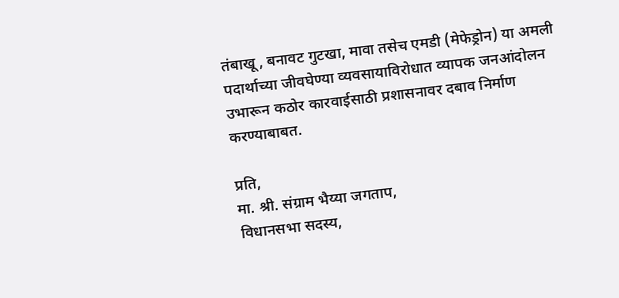तंबाखू, बनावट गुटखा, मावा तसेच एमडी (मेफेड्रोन) या अमली पदार्थाच्या जीवघेण्या व्यवसायाविरोधात व्यापक जनआंदोलन उभारून कठोर कारवाईसाठी प्रशासनावर दबाव निर्माण करण्याबाबत.

प्रति,
मा. श्री. संग्राम भैय्या जगताप,
विधानसभा सदस्य,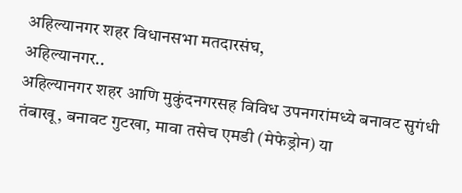अहिल्यानगर शहर विधानसभा मतदारसंघ,
अहिल्यानगर..
अहिल्यानगर शहर आणि मुकुंदनगरसह विविध उपनगरांमध्ये बनावट सुगंधी तंबाखू, बनावट गुटखा, मावा तसेच एमडी (मेफेड्रोन) या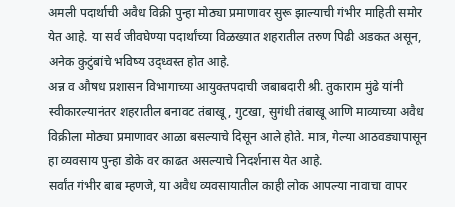अमली पदार्थाची अवैध विक्री पुन्हा मोठ्या प्रमाणावर सुरू झाल्याची गंभीर माहिती समोर येत आहे. या सर्व जीवघेण्या पदार्थांच्या विळख्यात शहरातील तरुण पिढी अडकत असून, अनेक कुटुंबांचे भविष्य उद्ध्वस्त होत आहे.
अन्न व औषध प्रशासन विभागाच्या आयुक्तपदाची जबाबदारी श्री. तुकाराम मुंढे यांनी स्वीकारल्यानंतर शहरातील बनावट तंबाखू, गुटखा, सुगंधी तंबाखू आणि माव्याच्या अवैध विक्रीला मोठ्या प्रमाणावर आळा बसल्याचे दिसून आले होते. मात्र, गेल्या आठवड्यापासून हा व्यवसाय पुन्हा डोके वर काढत असल्याचे निदर्शनास येत आहे.
सर्वांत गंभीर बाब म्हणजे, या अवैध व्यवसायातील काही लोक आपल्या नावाचा वापर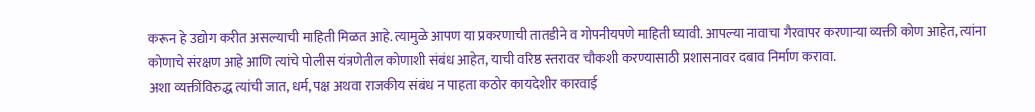करून हे उद्योग करीत असल्याची माहिती मिळत आहे. त्यामुळे आपण या प्रकरणाची तातडीने व गोपनीयपणे माहिती घ्यावी. आपल्या नावाचा गैरवापर करणाऱ्या व्यक्ती कोण आहेत, त्यांना कोणाचे संरक्षण आहे आणि त्यांचे पोलीस यंत्रणेतील कोणाशी संबंध आहेत, याची वरिष्ठ स्तरावर चौकशी करण्यासाठी प्रशासनावर दबाव निर्माण करावा.
अशा व्यक्तींविरुद्ध त्यांची जात, धर्म, पक्ष अथवा राजकीय संबंध न पाहता कठोर कायदेशीर कारवाई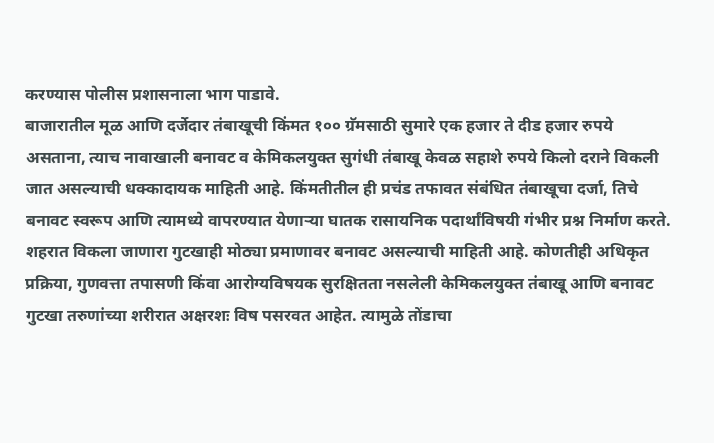करण्यास पोलीस प्रशासनाला भाग पाडावे.
बाजारातील मूळ आणि दर्जेदार तंबाखूची किंमत १०० ग्रॅमसाठी सुमारे एक हजार ते दीड हजार रुपये असताना, त्याच नावाखाली बनावट व केमिकलयुक्त सुगंधी तंबाखू केवळ सहाशे रुपये किलो दराने विकली जात असल्याची धक्कादायक माहिती आहे. किंमतीतील ही प्रचंड तफावत संबंधित तंबाखूचा दर्जा, तिचे बनावट स्वरूप आणि त्यामध्ये वापरण्यात येणाऱ्या घातक रासायनिक पदार्थांविषयी गंभीर प्रश्न निर्माण करते.
शहरात विकला जाणारा गुटखाही मोठ्या प्रमाणावर बनावट असल्याची माहिती आहे. कोणतीही अधिकृत प्रक्रिया, गुणवत्ता तपासणी किंवा आरोग्यविषयक सुरक्षितता नसलेली केमिकलयुक्त तंबाखू आणि बनावट गुटखा तरुणांच्या शरीरात अक्षरशः विष पसरवत आहेत. त्यामुळे तोंडाचा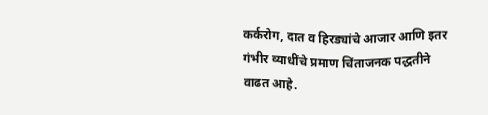कर्करोग, दात व हिरड्यांचे आजार आणि इतर गंभीर व्याधींचे प्रमाण चिंताजनक पद्धतीने वाढत आहे.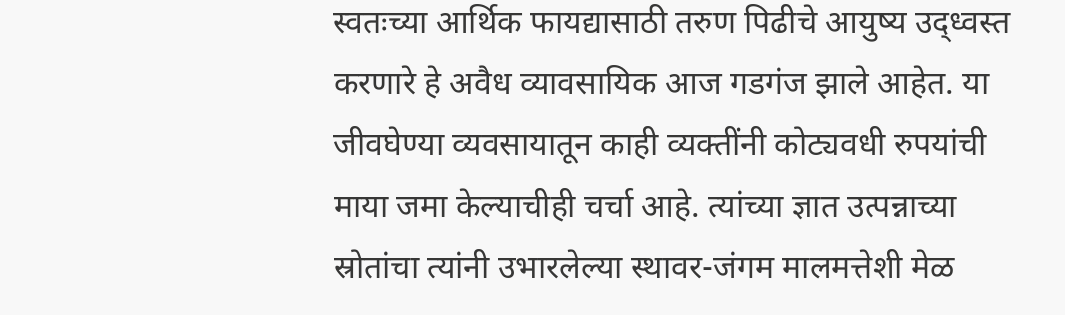स्वतःच्या आर्थिक फायद्यासाठी तरुण पिढीचे आयुष्य उद्ध्वस्त करणारे हे अवैध व्यावसायिक आज गडगंज झाले आहेत. या जीवघेण्या व्यवसायातून काही व्यक्तींनी कोट्यवधी रुपयांची माया जमा केल्याचीही चर्चा आहे. त्यांच्या ज्ञात उत्पन्नाच्या स्रोतांचा त्यांनी उभारलेल्या स्थावर-जंगम मालमत्तेशी मेळ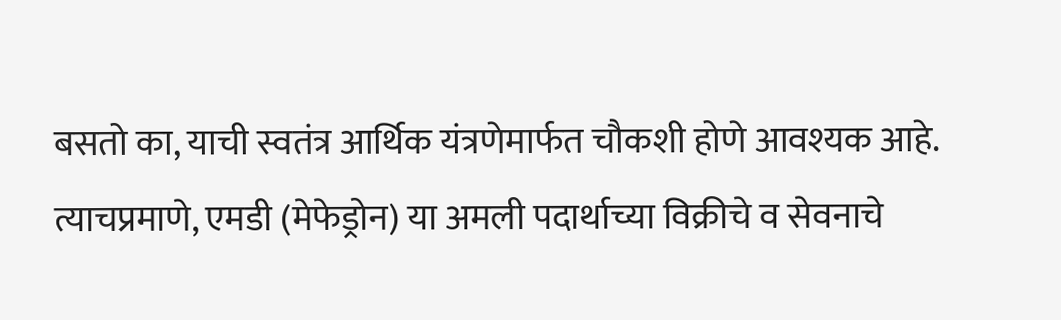बसतो का, याची स्वतंत्र आर्थिक यंत्रणेमार्फत चौकशी होणे आवश्यक आहे.
त्याचप्रमाणे, एमडी (मेफेड्रोन) या अमली पदार्थाच्या विक्रीचे व सेवनाचे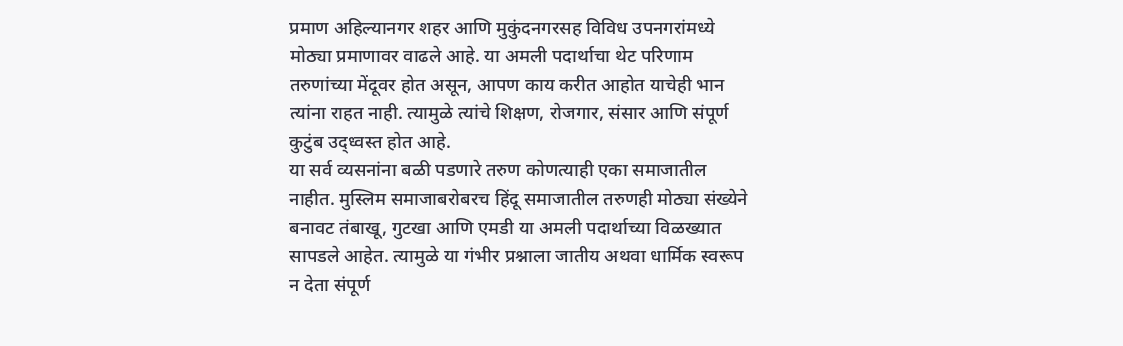प्रमाण अहिल्यानगर शहर आणि मुकुंदनगरसह विविध उपनगरांमध्ये मोठ्या प्रमाणावर वाढले आहे. या अमली पदार्थाचा थेट परिणाम तरुणांच्या मेंदूवर होत असून, आपण काय करीत आहोत याचेही भान त्यांना राहत नाही. त्यामुळे त्यांचे शिक्षण, रोजगार, संसार आणि संपूर्ण कुटुंब उद्ध्वस्त होत आहे.
या सर्व व्यसनांना बळी पडणारे तरुण कोणत्याही एका समाजातील नाहीत. मुस्लिम समाजाबरोबरच हिंदू समाजातील तरुणही मोठ्या संख्येने बनावट तंबाखू, गुटखा आणि एमडी या अमली पदार्थाच्या विळख्यात सापडले आहेत. त्यामुळे या गंभीर प्रश्नाला जातीय अथवा धार्मिक स्वरूप न देता संपूर्ण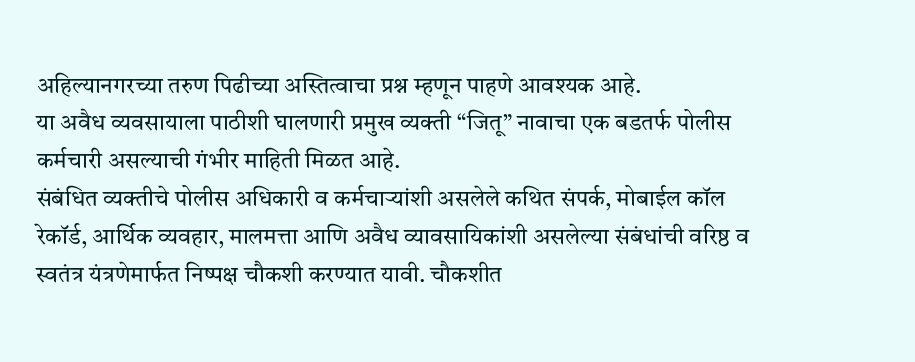अहिल्यानगरच्या तरुण पिढीच्या अस्तित्वाचा प्रश्न म्हणून पाहणे आवश्यक आहे.
या अवैध व्यवसायाला पाठीशी घालणारी प्रमुख व्यक्ती “जितू” नावाचा एक बडतर्फ पोलीस कर्मचारी असल्याची गंभीर माहिती मिळत आहे.
संबंधित व्यक्तीचे पोलीस अधिकारी व कर्मचाऱ्यांशी असलेले कथित संपर्क, मोबाईल कॉल रेकॉर्ड, आर्थिक व्यवहार, मालमत्ता आणि अवैध व्यावसायिकांशी असलेल्या संबंधांची वरिष्ठ व स्वतंत्र यंत्रणेमार्फत निष्पक्ष चौकशी करण्यात यावी. चौकशीत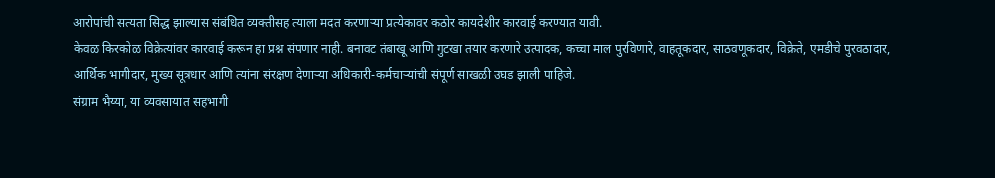आरोपांची सत्यता सिद्ध झाल्यास संबंधित व्यक्तीसह त्याला मदत करणाऱ्या प्रत्येकावर कठोर कायदेशीर कारवाई करण्यात यावी.
केवळ किरकोळ विक्रेत्यांवर कारवाई करून हा प्रश्न संपणार नाही. बनावट तंबाखू आणि गुटखा तयार करणारे उत्पादक, कच्चा माल पुरविणारे, वाहतूकदार, साठवणूकदार, विक्रेते, एमडीचे पुरवठादार, आर्थिक भागीदार, मुख्य सूत्रधार आणि त्यांना संरक्षण देणाऱ्या अधिकारी-कर्मचाऱ्यांची संपूर्ण साखळी उघड झाली पाहिजे.
संग्राम भैय्या, या व्यवसायात सहभागी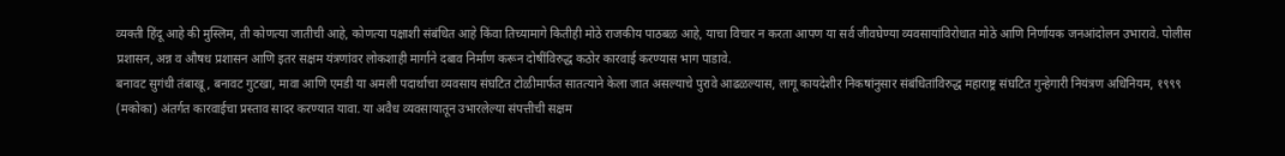व्यक्ती हिंदू आहे की मुस्लिम, ती कोणत्या जातीची आहे, कोणत्या पक्षाशी संबंधित आहे किंवा तिच्यामागे कितीही मोठे राजकीय पाठबळ आहे, याचा विचार न करता आपण या सर्व जीवघेण्या व्यवसायांविरोधात मोठे आणि निर्णायक जनआंदोलन उभारावे. पोलीस प्रशासन, अन्न व औषध प्रशासन आणि इतर सक्षम यंत्रणांवर लोकशाही मार्गाने दबाव निर्माण करून दोषींविरुद्ध कठोर कारवाई करण्यास भाग पाडावे.
बनावट सुगंधी तंबाखू, बनावट गुटखा, मावा आणि एमडी या अमली पदार्थाचा व्यवसाय संघटित टोळीमार्फत सातत्याने केला जात असल्याचे पुरावे आढळल्यास, लागू कायदेशीर निकषांनुसार संबंधितांविरुद्ध महाराष्ट्र संघटित गुन्हेगारी नियंत्रण अधिनियम, १९९९ (मकोका) अंतर्गत कारवाईचा प्रस्ताव सादर करण्यात यावा. या अवैध व्यवसायातून उभारलेल्या संपत्तीची सक्षम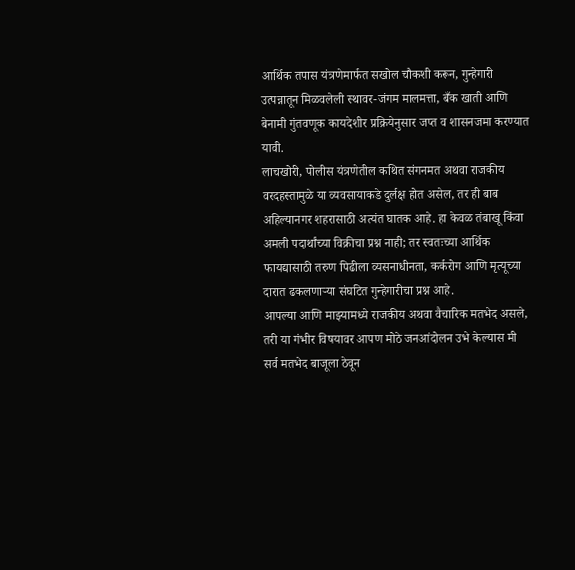आर्थिक तपास यंत्रणेमार्फत सखोल चौकशी करून, गुन्हेगारी उत्पन्नातून मिळवलेली स्थावर-जंगम मालमत्ता, बँक खाती आणि बेनामी गुंतवणूक कायदेशीर प्रक्रियेनुसार जप्त व शासनजमा करण्यात यावी.
लाचखोरी, पोलीस यंत्रणेतील कथित संगनमत अथवा राजकीय वरदहस्तामुळे या व्यवसायाकडे दुर्लक्ष होत असेल, तर ही बाब अहिल्यानगर शहरासाठी अत्यंत घातक आहे. हा केवळ तंबाखू किंवा अमली पदार्थांच्या विक्रीचा प्रश्न नाही; तर स्वतःच्या आर्थिक फायद्यासाठी तरुण पिढीला व्यसनाधीनता, कर्करोग आणि मृत्यूच्या दारात ढकलणाऱ्या संघटित गुन्हेगारीचा प्रश्न आहे.
आपल्या आणि माझ्यामध्ये राजकीय अथवा वैचारिक मतभेद असले, तरी या गंभीर विषयावर आपण मोठे जनआंदोलन उभे केल्यास मी सर्व मतभेद बाजूला ठेवून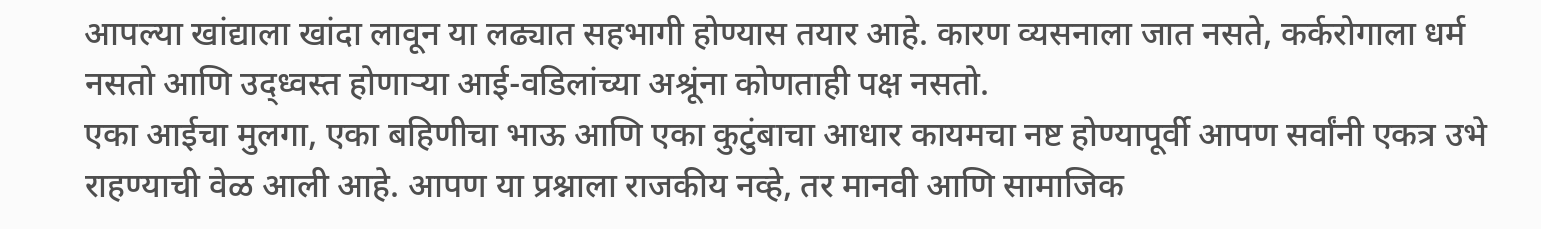आपल्या खांद्याला खांदा लावून या लढ्यात सहभागी होण्यास तयार आहे. कारण व्यसनाला जात नसते, कर्करोगाला धर्म नसतो आणि उद्ध्वस्त होणाऱ्या आई-वडिलांच्या अश्रूंना कोणताही पक्ष नसतो.
एका आईचा मुलगा, एका बहिणीचा भाऊ आणि एका कुटुंबाचा आधार कायमचा नष्ट होण्यापूर्वी आपण सर्वांनी एकत्र उभे राहण्याची वेळ आली आहे. आपण या प्रश्नाला राजकीय नव्हे, तर मानवी आणि सामाजिक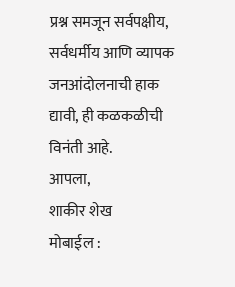प्रश्न समजून सर्वपक्षीय, सर्वधर्मीय आणि व्यापक जनआंदोलनाची हाक द्यावी, ही कळकळीची विनंती आहे.
आपला,
शाकीर शेख
मोबाईल :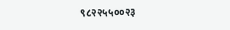९८२२५५००२३